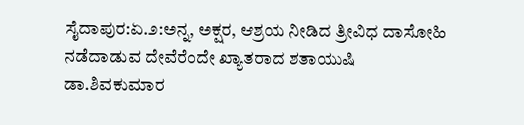ಸೈದಾಪುರ:ಏ.೨:ಅನ್ನ, ಅಕ್ಷರ, ಆಶ್ರಯ ನೀಡಿದ ತ್ರೀವಿಧ ದಾಸೋಹಿ ನಡೆದಾಡುವ ದೇವೆರೆಂದೇ ಖ್ಯಾತರಾದ ಶತಾಯುಷಿ ಡಾ.ಶಿವಕುಮಾರ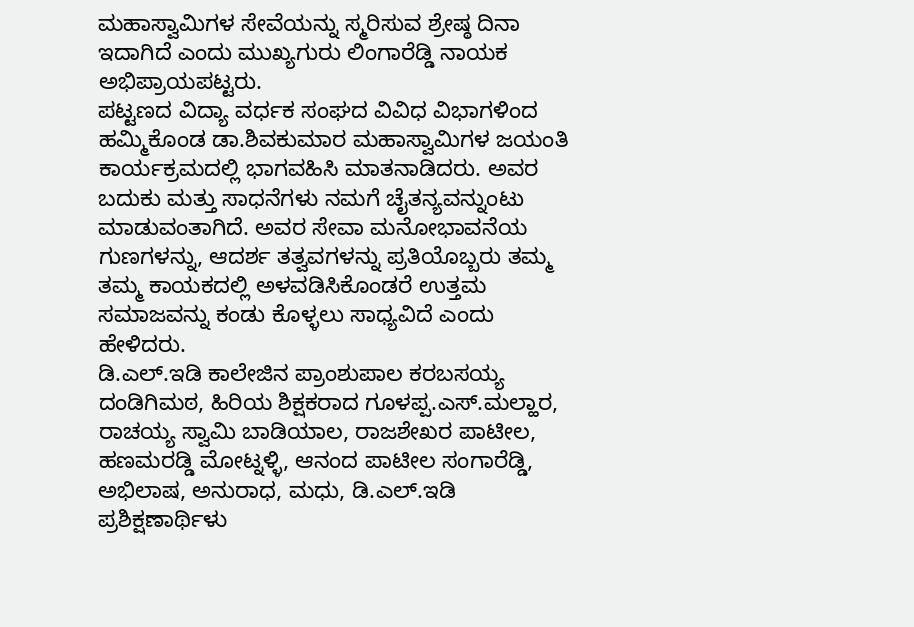ಮಹಾಸ್ವಾಮಿಗಳ ಸೇವೆಯನ್ನು ಸ್ಮರಿಸುವ ಶ್ರೇಷ್ಠ ದಿನಾ ಇದಾಗಿದೆ ಎಂದು ಮುಖ್ಯಗುರು ಲಿಂಗಾರೆಡ್ಡಿ ನಾಯಕ ಅಭಿಪ್ರಾಯಪಟ್ಟರು.
ಪಟ್ಟಣದ ವಿದ್ಯಾ ವರ್ಧಕ ಸಂಘದ ವಿವಿಧ ವಿಭಾಗಳಿಂದ ಹಮ್ಮಿಕೊಂಡ ಡಾ.ಶಿವಕುಮಾರ ಮಹಾಸ್ವಾಮಿಗಳ ಜಯಂತಿ ಕಾರ್ಯಕ್ರಮದಲ್ಲಿ ಭಾಗವಹಿಸಿ ಮಾತನಾಡಿದರು. ಅವರ ಬದುಕು ಮತ್ತು ಸಾಧನೆಗಳು ನಮಗೆ ಚೈತನ್ಯವನ್ನುಂಟು ಮಾಡುವಂತಾಗಿದೆ. ಅವರ ಸೇವಾ ಮನೋಭಾವನೆಯ ಗುಣಗಳನ್ನು, ಆದರ್ಶ ತತ್ವವಗಳನ್ನು ಪ್ರತಿಯೊಬ್ಬರು ತಮ್ಮ ತಮ್ಮ ಕಾಯಕದಲ್ಲಿ ಅಳವಡಿಸಿಕೊಂಡರೆ ಉತ್ತಮ ಸಮಾಜವನ್ನು ಕಂಡು ಕೊಳ್ಳಲು ಸಾಧ್ಯವಿದೆ ಎಂದು ಹೇಳಿದರು.
ಡಿ.ಎಲ್.ಇಡಿ ಕಾಲೇಜಿನ ಪ್ರಾಂಶುಪಾಲ ಕರಬಸಯ್ಯ ದಂಡಿಗಿಮಠ, ಹಿರಿಯ ಶಿಕ್ಷಕರಾದ ಗೂಳಪ್ಪ.ಎಸ್.ಮಲ್ಹಾರ, ರಾಚಯ್ಯ ಸ್ವಾಮಿ ಬಾಡಿಯಾಲ, ರಾಜಶೇಖರ ಪಾಟೀಲ, ಹಣಮರಡ್ಡಿ ಮೋಟ್ನಳ್ಳಿ, ಆನಂದ ಪಾಟೀಲ ಸಂಗಾರೆಡ್ಡಿ, ಅಭಿಲಾಷ, ಅನುರಾಧ, ಮಧು, ಡಿ.ಎಲ್.ಇಡಿ ಪ್ರಶಿಕ್ಷಣಾರ್ಥಿಳು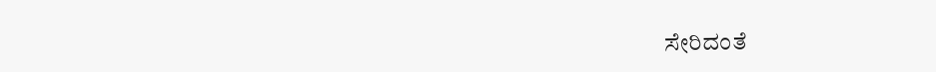ಸೇರಿದಂತೆ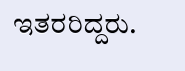ಇತರರಿದ್ದರು.